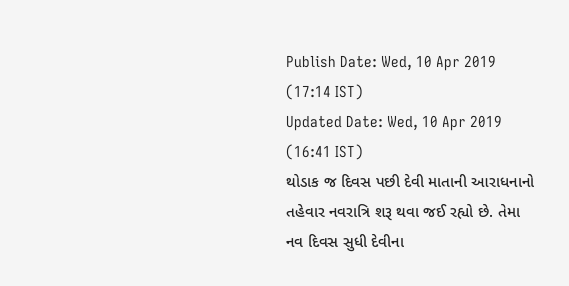Publish Date: Wed, 10 Apr 2019 (17:14 IST)
Updated Date: Wed, 10 Apr 2019 (16:41 IST)
થોડાક જ દિવસ પછી દેવી માતાની આરાધનાનો તહેવાર નવરાત્રિ શરૂ થવા જઈ રહ્યો છે. તેમા નવ દિવસ સુધી દેવીના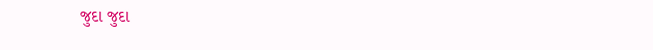જુદા જુદા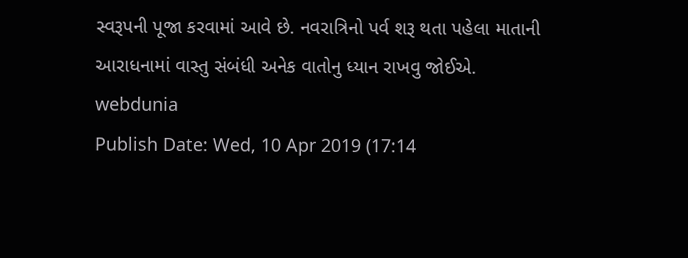સ્વરૂપની પૂજા કરવામાં આવે છે. નવરાત્રિનો પર્વ શરૂ થતા પહેલા માતાની આરાધનામાં વાસ્તુ સંબંધી અનેક વાતોનુ ધ્યાન રાખવુ જોઈએ.
webdunia
Publish Date: Wed, 10 Apr 2019 (17:14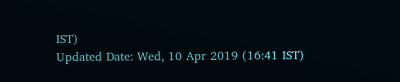IST)
Updated Date: Wed, 10 Apr 2019 (16:41 IST)